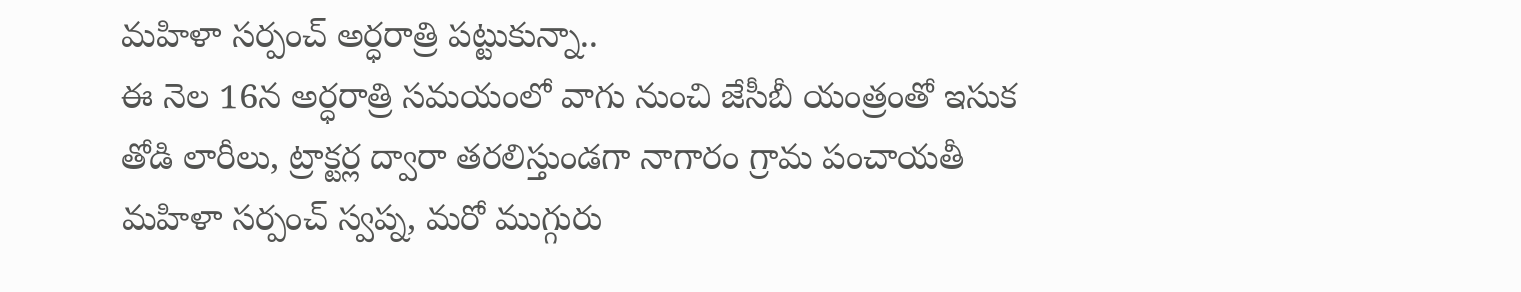మహిళా సర్పంచ్ అర్ధరాత్రి పట్టుకున్నా..
ఈ నెల 16న అర్ధరాత్రి సమయంలో వాగు నుంచి జేసీబీ యంత్రంతో ఇసుక తోడి లారీలు, ట్రాక్టర్ల ద్వారా తరలిస్తుండగా నాగారం గ్రామ పంచాయతీ మహిళా సర్పంచ్ స్వప్న, మరో ముగ్గురు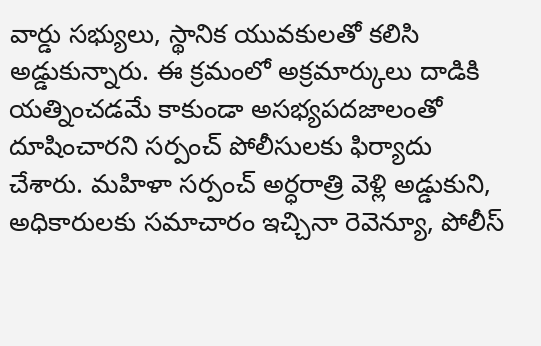వార్డు సభ్యులు, స్థానిక యువకులతో కలిసి అడ్డుకున్నారు. ఈ క్రమంలో అక్రమార్కులు దాడికి యత్నించడమే కాకుండా అసభ్యపదజాలంతో దూషించారని సర్పంచ్ పోలీసులకు ఫిర్యాదు చేశారు. మహిళా సర్పంచ్ అర్ధరాత్రి వెళ్లి అడ్డుకుని, అధికారులకు సమాచారం ఇచ్చినా రెవెన్యూ, పోలీస్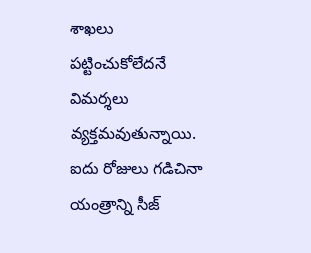శాఖలు పట్టించుకోలేదనే విమర్శలు వ్యక్తమవుతున్నాయి. ఐదు రోజులు గడిచినా యంత్రాన్ని సీజ్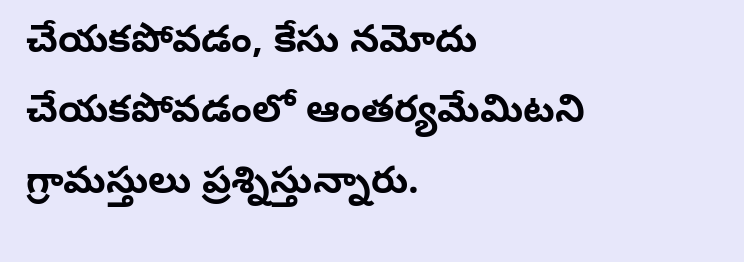చేయకపోవడం, కేసు నమోదు చేయకపోవడంలో ఆంతర్యమేమిటని గ్రామస్తులు ప్రశ్నిస్తున్నారు.